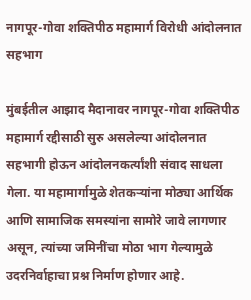नागपूर-गोवा शक्तिपीठ महामार्ग विरोधी आंदोलनात सहभाग

मुंबईतील आझाद मैदानावर नागपूर-गोवा शक्तिपीठ महामार्ग रद्दीसाठी सुरु असलेल्या आंदोलनात सहभागी होऊन आंदोलनकर्त्यांशी संवाद साधला गेला. या महामार्गामुळे शेतकऱ्यांना मोठ्या आर्थिक आणि सामाजिक समस्यांना सामोरे जावे लागणार असून, त्यांच्या जमिनींचा मोठा भाग गेल्यामुळे उदरनिर्वाहाचा प्रश्न निर्माण होणार आहे.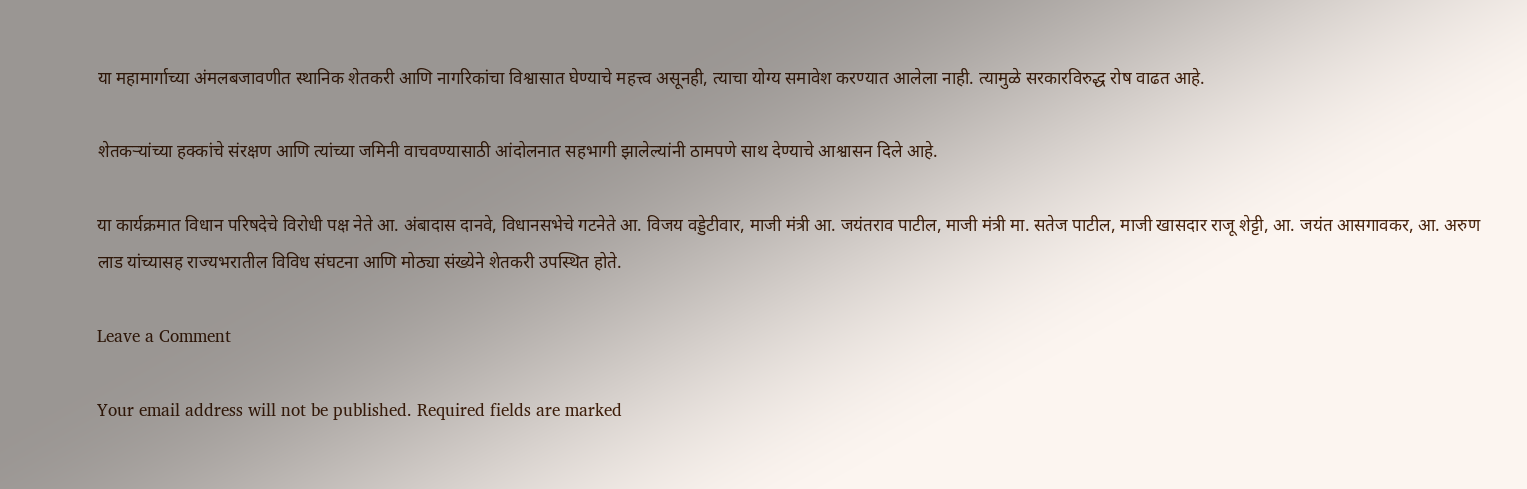या महामार्गाच्या अंमलबजावणीत स्थानिक शेतकरी आणि नागरिकांचा विश्वासात घेण्याचे महत्त्व असूनही, त्याचा योग्य समावेश करण्यात आलेला नाही. त्यामुळे सरकारविरुद्ध रोष वाढत आहे.

शेतकऱ्यांच्या हक्कांचे संरक्षण आणि त्यांच्या जमिनी वाचवण्यासाठी आंदोलनात सहभागी झालेल्यांनी ठामपणे साथ देण्याचे आश्वासन दिले आहे.

या कार्यक्रमात विधान परिषदेचे विरोधी पक्ष नेते आ. अंबादास दानवे, विधानसभेचे गटनेते आ. विजय वड्डेटीवार, माजी मंत्री आ. जयंतराव पाटील, माजी मंत्री मा. सतेज पाटील, माजी खासदार राजू शेट्टी, आ. जयंत आसगावकर, आ. अरुण लाड यांच्यासह राज्यभरातील विविध संघटना आणि मोठ्या संख्येने शेतकरी उपस्थित होते.

Leave a Comment

Your email address will not be published. Required fields are marked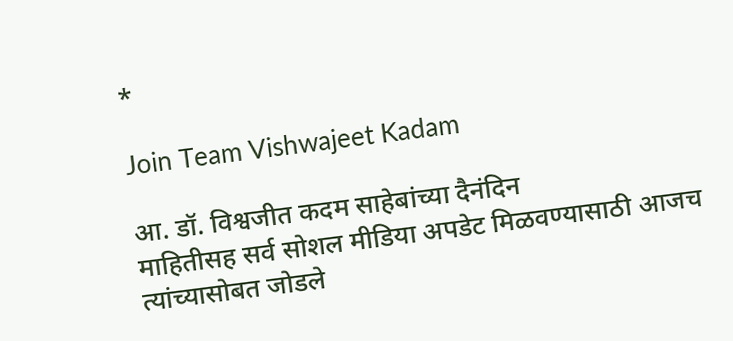*

Join Team Vishwajeet Kadam

आ. डॉ. विश्वजीत कदम साहेबांच्या दैनंदिन
माहितीसह सर्व सोशल मीडिया अपडेट मिळवण्यासाठी आजच त्यांच्यासोबत जोडले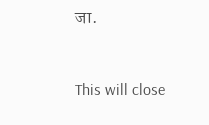जा.


This will close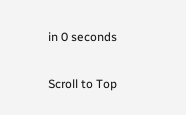in 0 seconds

Scroll to Top